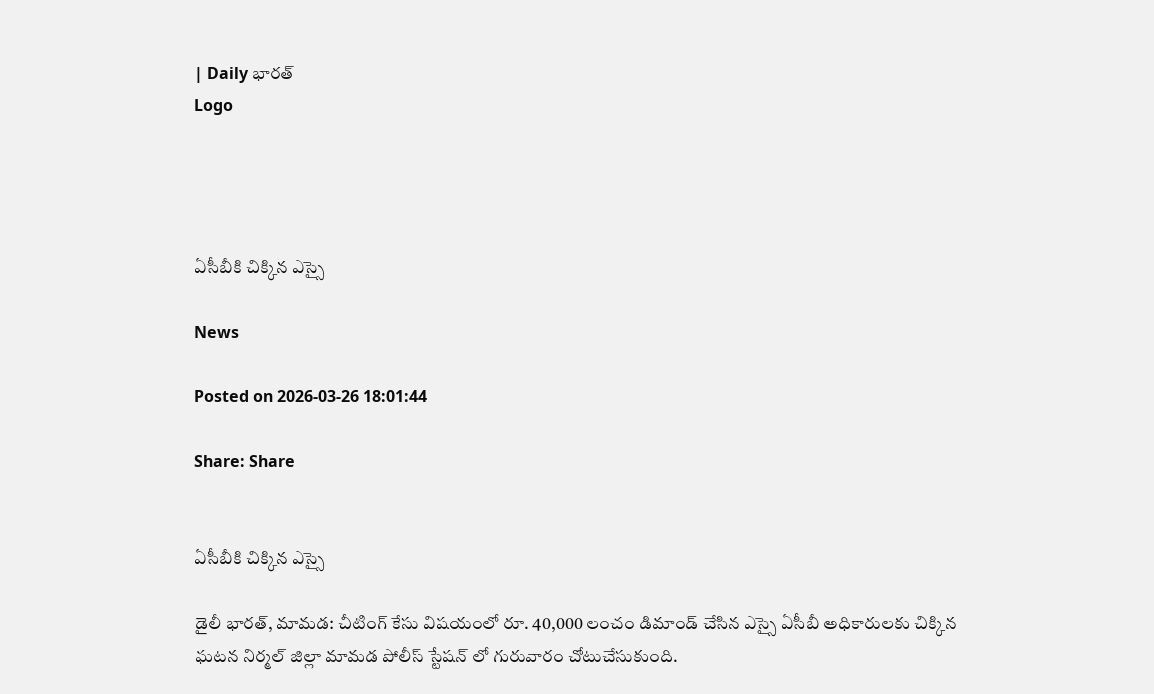| Daily భారత్
Logo




ఏసీబీకి చిక్కిన ఎస్సై

News

Posted on 2026-03-26 18:01:44

Share: Share


ఏసీబీకి చిక్కిన ఎస్సై

డైలీ భారత్, మామడ: చీటింగ్ కేసు విషయంలో రూ. 40,000 లంచం డిమాండ్ చేసిన ఎస్సై ఏసీబీ అధికారులకు చిక్కిన ఘటన నిర్మల్ జిల్లా మామడ పోలీస్ స్టేషన్ లో గురువారం చోటుచేసుకుంది.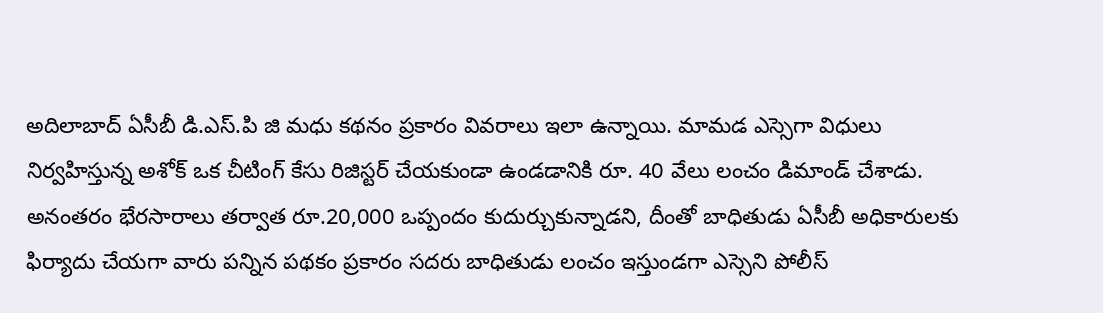అదిలాబాద్ ఏసీబీ డి.ఎస్.పి జి మధు కథనం ప్రకారం వివరాలు ఇలా ఉన్నాయి. మామడ ఎస్సెగా విధులు నిర్వహిస్తున్న అశోక్ ఒక చీటింగ్ కేసు రిజిస్టర్ చేయకుండా ఉండడానికి రూ. 40 వేలు లంచం డిమాండ్ చేశాడు. అనంతరం భేరసారాలు తర్వాత రూ.20,000 ఒప్పందం కుదుర్చుకున్నాడని, దీంతో బాధితుడు ఏసీబీ అధికారులకు ఫిర్యాదు చేయగా వారు పన్నిన పథకం ప్రకారం సదరు బాధితుడు లంచం ఇస్తుండగా ఎస్సెని పోలీస్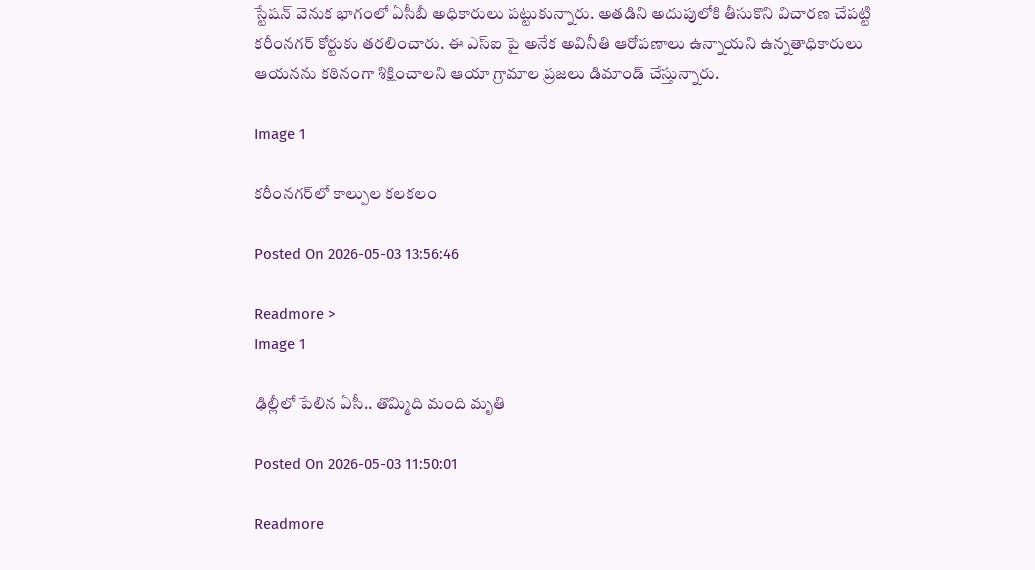స్టేషన్ వెనుక భాగంలో ఏసీబీ అధికారులు పట్టుకున్నారు. అతడిని అదుపులోకి తీసుకొని విచారణ చేపట్టి కరీంనగర్ కోర్టుకు తరలించారు. ఈ ఎస్ఐ పై అనేక అవినీతి ఆరోపణాలు ఉన్నాయని ఉన్నతాధికారులు ఆయనను కఠినంగా శిక్షించాలని ఆయా గ్రామాల ప్రజలు డిమాండ్ చేస్తున్నారు.

Image 1

కరీంనగర్‌లో కాల్పుల కలకలం

Posted On 2026-05-03 13:56:46

Readmore >
Image 1

ఢిల్లీలో పేలిన ఏసీ.. తొమ్మిది మంది మృతి

Posted On 2026-05-03 11:50:01

Readmore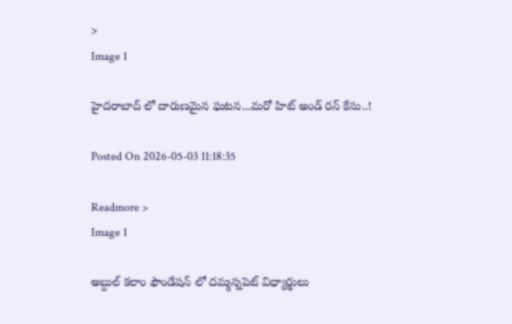>
Image 1

హైదరాబాద్ లో దారుణమైన ఘటన...మరో హిట్ అండ్ రన్ కేసు..!

Posted On 2026-05-03 11:18:35

Readmore >
Image 1

అబ్దుల్ కలాం ఫౌండేషన్ లో దమ్మన్నపెట్ విధ్యార్థులు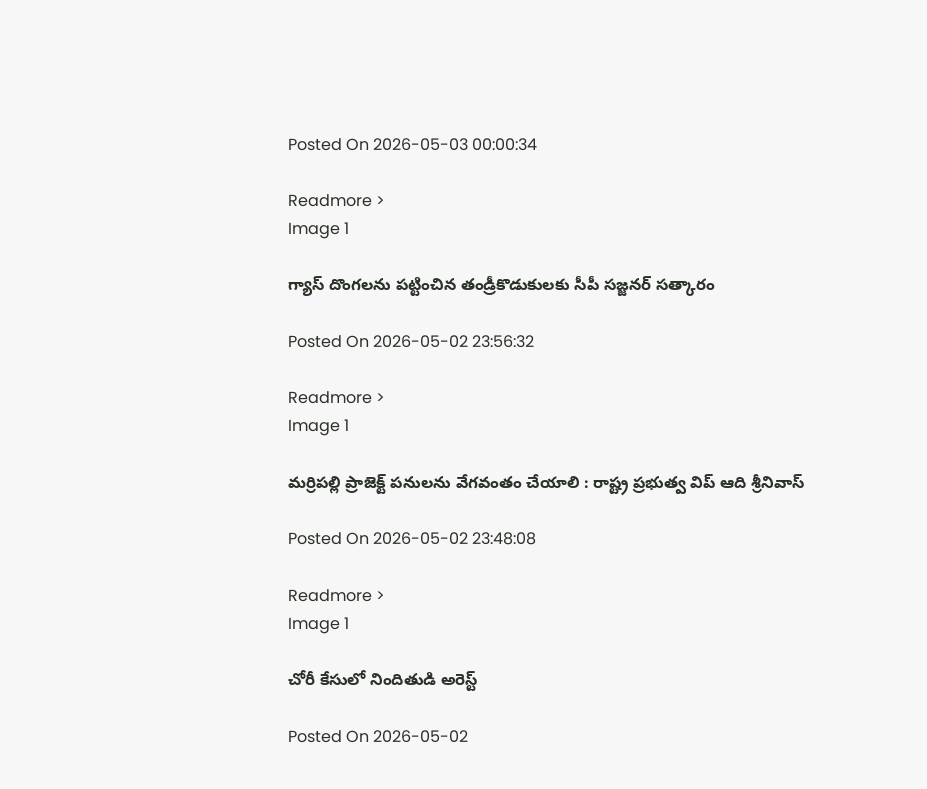Posted On 2026-05-03 00:00:34

Readmore >
Image 1

గ్యాస్ దొంగలను పట్టించిన తండ్రీకొడుకులకు సీపీ సజ్జనర్ సత్కారం

Posted On 2026-05-02 23:56:32

Readmore >
Image 1

మర్రిపల్లి ప్రాజెక్ట్ పనులను వేగవంతం చేయాలి : రాష్ట్ర ప్రభుత్వ విప్ ఆది శ్రీనివాస్

Posted On 2026-05-02 23:48:08

Readmore >
Image 1

చోరీ కేసులో నిందితుడి అరెస్ట్

Posted On 2026-05-02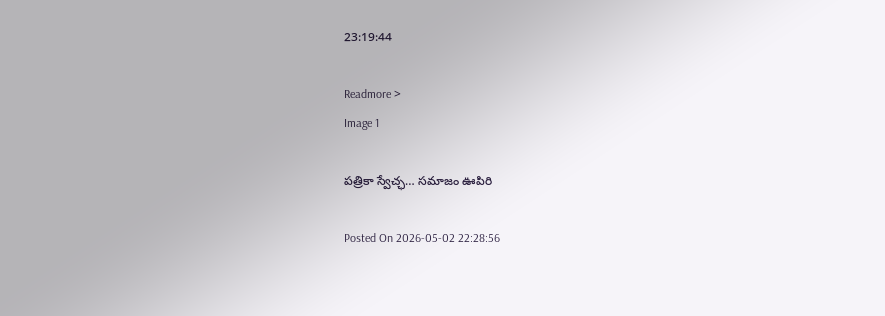23:19:44

Readmore >
Image 1

పత్రికా స్వేచ్ఛ… సమాజం ఊపిరి

Posted On 2026-05-02 22:28:56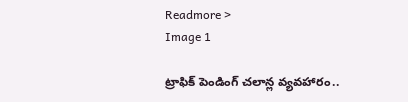Readmore >
Image 1

ట్రాఫిక్ పెండింగ్ చలాన్ల వ్యవహారం..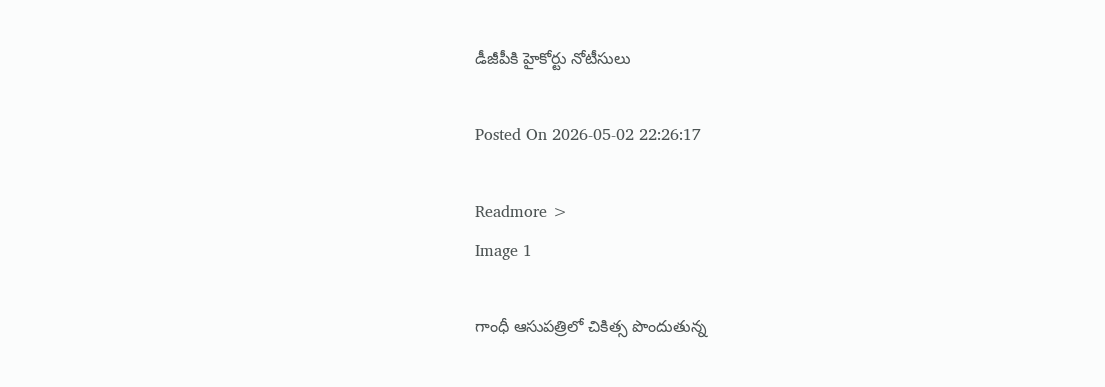డీజీపీకి హైకోర్టు నోటీసులు

Posted On 2026-05-02 22:26:17

Readmore >
Image 1

గాంధీ ఆసుపత్రిలో చికిత్స పొందుతున్న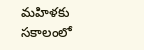మహిళకు సకాలంలో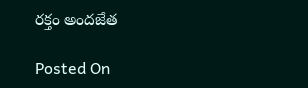రక్తం అందజేత

Posted On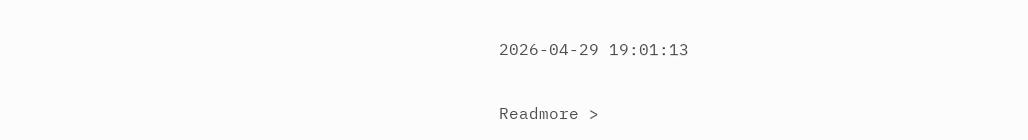2026-04-29 19:01:13

Readmore >